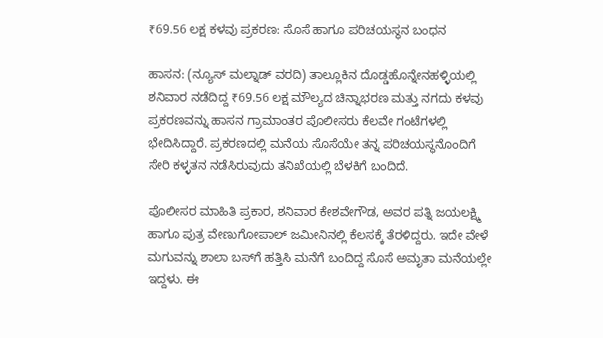₹69.56 ಲಕ್ಷ ಕಳವು ಪ್ರಕರಣ: ಸೊಸೆ ಹಾಗೂ ಪರಿಚಯಸ್ಥನ ಬಂಧನ

ಹಾಸನ: (ನ್ಯೂಸ್‌ ಮಲ್ನಾಡ್‌ ವರದಿ) ತಾಲ್ಲೂಕಿನ ದೊಡ್ಡಹೊನ್ನೇನಹಳ್ಳಿಯಲ್ಲಿ ಶನಿವಾರ ನಡೆದಿದ್ದ ₹69.56 ಲಕ್ಷ ಮೌಲ್ಯದ ಚಿನ್ನಾಭರಣ ಮತ್ತು ನಗದು ಕಳವು ಪ್ರಕರಣವನ್ನು ಹಾಸನ ಗ್ರಾಮಾಂತರ ಪೊಲೀಸರು ಕೆಲವೇ ಗಂಟೆಗಳಲ್ಲಿ ಭೇದಿಸಿದ್ದಾರೆ. ಪ್ರಕರಣದಲ್ಲಿ ಮನೆಯ ಸೊಸೆಯೇ ತನ್ನ ಪರಿಚಯಸ್ಥನೊಂದಿಗೆ ಸೇರಿ ಕಳ್ಳತನ ನಡೆಸಿರುವುದು ತನಿಖೆಯಲ್ಲಿ ಬೆಳಕಿಗೆ ಬಂದಿದೆ.

ಪೊಲೀಸರ ಮಾಹಿತಿ ಪ್ರಕಾರ, ಶನಿವಾರ ಕೇಶವೇಗೌಡ, ಅವರ ಪತ್ನಿ ಜಯಲಕ್ಷ್ಮಿ ಹಾಗೂ ಪುತ್ರ ವೇಣುಗೋಪಾಲ್ ಜಮೀನಿನಲ್ಲಿ ಕೆಲಸಕ್ಕೆ ತೆರಳಿದ್ದರು. ಇದೇ ವೇಳೆ ಮಗುವನ್ನು ಶಾಲಾ ಬಸ್‌ಗೆ ಹತ್ತಿಸಿ ಮನೆಗೆ ಬಂದಿದ್ದ ಸೊಸೆ ಅಮೃತಾ ಮನೆಯಲ್ಲೇ ಇದ್ದಳು. ಈ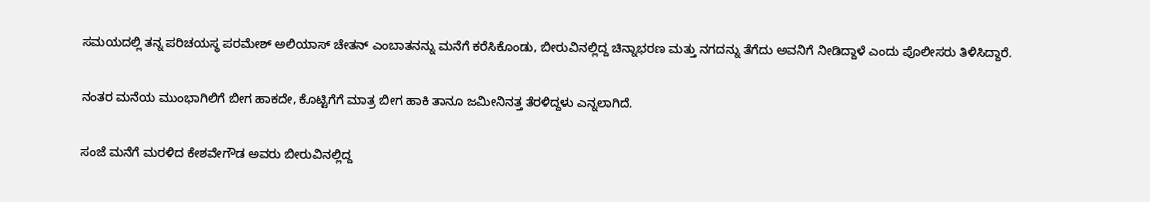ಸಮಯದಲ್ಲಿ ತನ್ನ ಪರಿಚಯಸ್ಥ ಪರಮೇಶ್ ಅಲಿಯಾಸ್ ಚೇತನ್ ಎಂಬಾತನನ್ನು ಮನೆಗೆ ಕರೆಸಿಕೊಂಡು, ಬೀರುವಿನಲ್ಲಿದ್ದ ಚಿನ್ನಾಭರಣ ಮತ್ತು ನಗದನ್ನು ತೆಗೆದು ಅವನಿಗೆ ನೀಡಿದ್ದಾಳೆ ಎಂದು ಪೊಲೀಸರು ತಿಳಿಸಿದ್ದಾರೆ.

ನಂತರ ಮನೆಯ ಮುಂಭಾಗಿಲಿಗೆ ಬೀಗ ಹಾಕದೇ, ಕೊಟ್ಟಿಗೆಗೆ ಮಾತ್ರ ಬೀಗ ಹಾಕಿ ತಾನೂ ಜಮೀನಿನತ್ತ ತೆರಳಿದ್ದಳು ಎನ್ನಲಾಗಿದೆ.

ಸಂಜೆ ಮನೆಗೆ ಮರಳಿದ ಕೇಶವೇಗೌಡ ಅವರು ಬೀರುವಿನಲ್ಲಿದ್ದ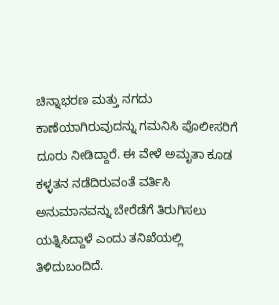ಚಿನ್ನಾಭರಣ ಮತ್ತು ನಗದು ಕಾಣೆಯಾಗಿರುವುದನ್ನು ಗಮನಿಸಿ ಪೊಲೀಸರಿಗೆ ದೂರು ನೀಡಿದ್ದಾರೆ. ಈ ವೇಳೆ ಅಮೃತಾ ಕೂಡ ಕಳ್ಳತನ ನಡೆದಿರುವಂತೆ ವರ್ತಿಸಿ ಅನುಮಾನವನ್ನು ಬೇರೆಡೆಗೆ ತಿರುಗಿಸಲು ಯತ್ನಿಸಿದ್ದಾಳೆ ಎಂದು ತನಿಖೆಯಲ್ಲಿ ತಿಳಿದುಬಂದಿದೆ.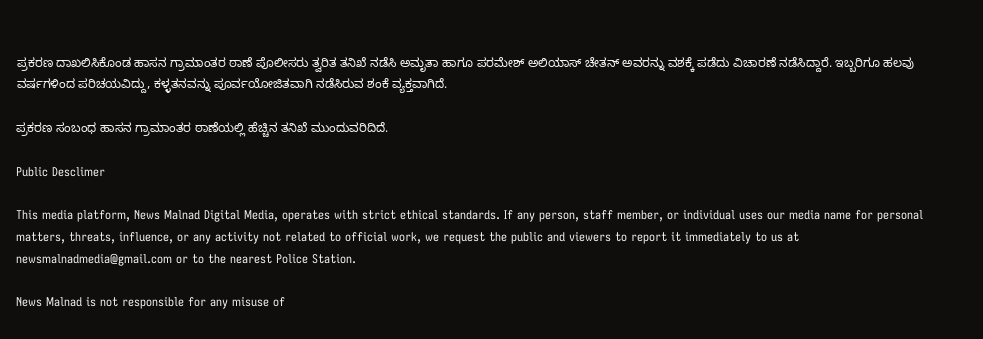ಪ್ರಕರಣ ದಾಖಲಿಸಿಕೊಂಡ ಹಾಸನ ಗ್ರಾಮಾಂತರ ಠಾಣೆ ಪೊಲೀಸರು ತ್ವರಿತ ತನಿಖೆ ನಡೆಸಿ ಅಮೃತಾ ಹಾಗೂ ಪರಮೇಶ್ ಅಲಿಯಾಸ್ ಚೇತನ್ ಅವರನ್ನು ವಶಕ್ಕೆ ಪಡೆದು ವಿಚಾರಣೆ ನಡೆಸಿದ್ದಾರೆ. ಇಬ್ಬರಿಗೂ ಹಲವು ವರ್ಷಗಳಿಂದ ಪರಿಚಯವಿದ್ದು, ಕಳ್ಳತನವನ್ನು ಪೂರ್ವಯೋಜಿತವಾಗಿ ನಡೆಸಿರುವ ಶಂಕೆ ವ್ಯಕ್ತವಾಗಿದೆ.

ಪ್ರಕರಣ ಸಂಬಂಧ ಹಾಸನ ಗ್ರಾಮಾಂತರ ಠಾಣೆಯಲ್ಲಿ ಹೆಚ್ಚಿನ ತನಿಖೆ ಮುಂದುವರಿದಿದೆ.

Public Desclimer

This media platform, News Malnad Digital Media, operates with strict ethical standards. If any person, staff member, or individual uses our media name for personal matters, threats, influence, or any activity not related to official work, we request the public and viewers to report it immediately to us at newsmalnadmedia@gmail.com or to the nearest Police Station.

News Malnad is not responsible for any misuse of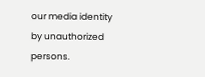our media identity by unauthorized persons.